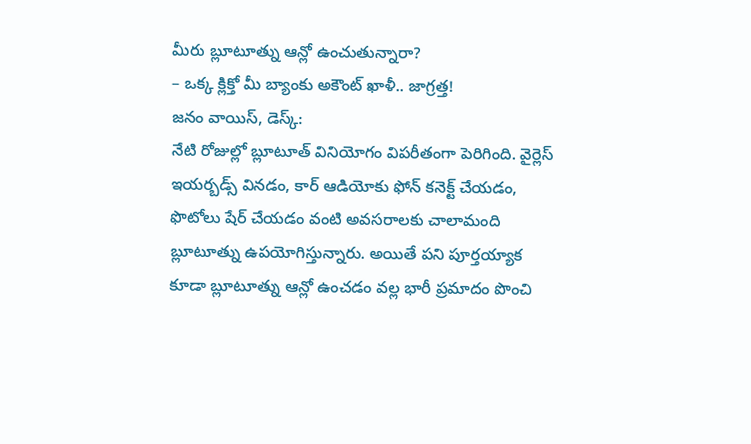మీరు బ్లూటూత్ను ఆన్లో ఉంచుతున్నారా?
– ఒక్క క్లిక్తో మీ బ్యాంకు అకౌంట్ ఖాళీ.. జాగ్రత్త!
జనం వాయిస్, డెస్క్:
నేటి రోజుల్లో బ్లూటూత్ వినియోగం విపరీతంగా పెరిగింది. వైర్లెస్ ఇయర్బడ్స్ వినడం, కార్ ఆడియోకు ఫోన్ కనెక్ట్ చేయడం, ఫొటోలు షేర్ చేయడం వంటి అవసరాలకు చాలామంది బ్లూటూత్ను ఉపయోగిస్తున్నారు. అయితే పని పూర్తయ్యాక కూడా బ్లూటూత్ను ఆన్లో ఉంచడం వల్ల భారీ ప్రమాదం పొంచి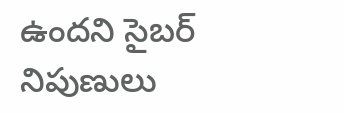ఉందని సైబర్ నిపుణులు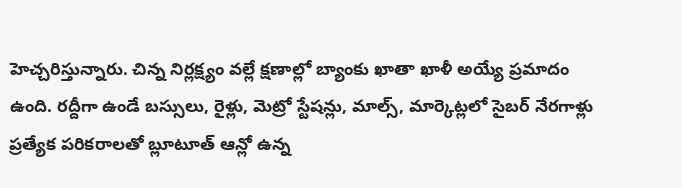హెచ్చరిస్తున్నారు. చిన్న నిర్లక్ష్యం వల్లే క్షణాల్లో బ్యాంకు ఖాతా ఖాళీ అయ్యే ప్రమాదం ఉంది. రద్దీగా ఉండే బస్సులు, రైళ్లు, మెట్రో స్టేషన్లు, మాల్స్, మార్కెట్లలో సైబర్ నేరగాళ్లు ప్రత్యేక పరికరాలతో బ్లూటూత్ ఆన్లో ఉన్న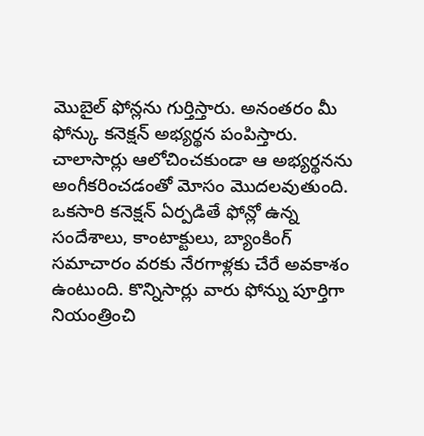మొబైల్ ఫోన్లను గుర్తిస్తారు. అనంతరం మీ ఫోన్కు కనెక్షన్ అభ్యర్థన పంపిస్తారు. చాలాసార్లు ఆలోచించకుండా ఆ అభ్యర్థనను అంగీకరించడంతో మోసం మొదలవుతుంది.
ఒకసారి కనెక్షన్ ఏర్పడితే ఫోన్లో ఉన్న సందేశాలు, కాంటాక్టులు, బ్యాంకింగ్ సమాచారం వరకు నేరగాళ్లకు చేరే అవకాశం ఉంటుంది. కొన్నిసార్లు వారు ఫోన్ను పూర్తిగా నియంత్రించి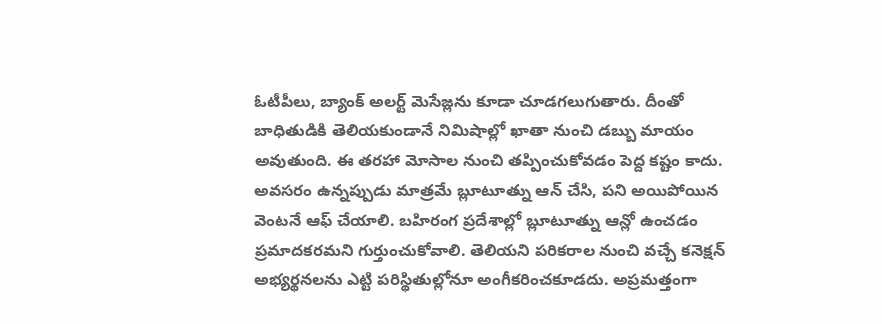ఓటీపీలు, బ్యాంక్ అలర్ట్ మెసేజ్లను కూడా చూడగలుగుతారు. దీంతో బాధితుడికి తెలియకుండానే నిమిషాల్లో ఖాతా నుంచి డబ్బు మాయం అవుతుంది. ఈ తరహా మోసాల నుంచి తప్పించుకోవడం పెద్ద కష్టం కాదు. అవసరం ఉన్నప్పుడు మాత్రమే బ్లూటూత్ను ఆన్ చేసి, పని అయిపోయిన వెంటనే ఆఫ్ చేయాలి. బహిరంగ ప్రదేశాల్లో బ్లూటూత్ను ఆన్లో ఉంచడం ప్రమాదకరమని గుర్తుంచుకోవాలి. తెలియని పరికరాల నుంచి వచ్చే కనెక్షన్ అభ్యర్థనలను ఎట్టి పరిస్థితుల్లోనూ అంగీకరించకూడదు. అప్రమత్తంగా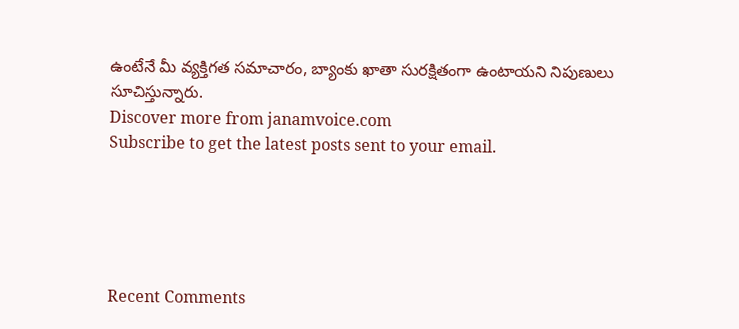ఉంటేనే మీ వ్యక్తిగత సమాచారం, బ్యాంకు ఖాతా సురక్షితంగా ఉంటాయని నిపుణులు సూచిస్తున్నారు.
Discover more from janamvoice.com
Subscribe to get the latest posts sent to your email.





Recent Comments